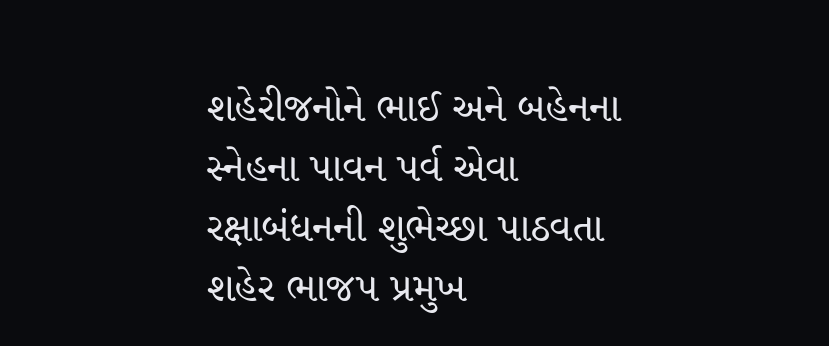શહેરીજનોને ભાઈ અને બહેનના સ્નેહના પાવન પર્વ એવા રક્ષાબંધનની શુભેચ્છા પાઠવતા શહેર ભાજપ પ્રમુખ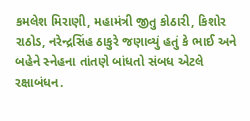કમલેશ મિરાણી, મહામંત્રી જીતુ કોઠારી, કિશોર રાઠોડ, નરેન્દ્રસિંહ ઠાકુરે જણાવ્યું હતું કે ભાઈ અને બહેને સ્નેહના તાંતણે બાંધતો સંબધ એટલે રક્ષાબંધન.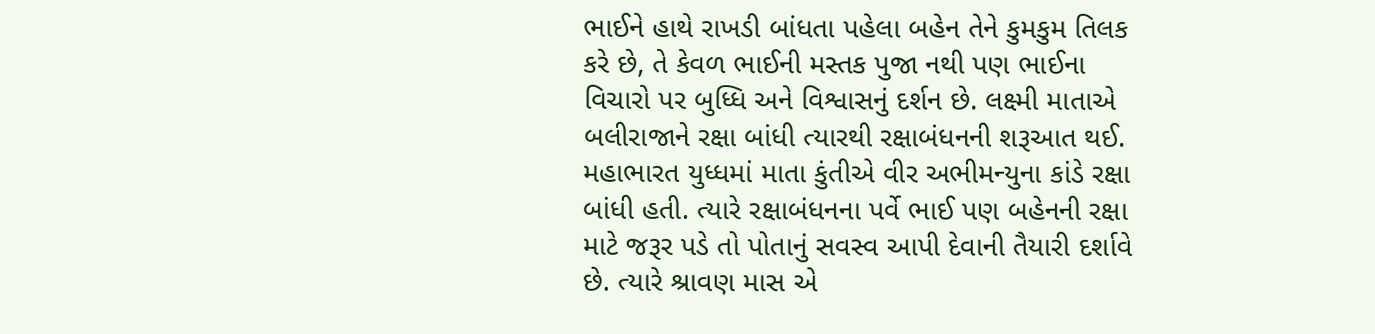ભાઈને હાથે રાખડી બાંધતા પહેલા બહેન તેને કુમકુમ તિલક કરે છે, તે કેવળ ભાઈની મસ્તક પુજા નથી પણ ભાઈના વિચારો પર બુધ્ધિ અને વિશ્વાસનું દર્શન છે. લક્ષ્મી માતાએ બલીરાજાને રક્ષા બાંધી ત્યારથી રક્ષાબંધનની શરૂઆત થઈ. મહાભારત યુધ્ધમાં માતા કુંતીએ વીર અભીમન્યુના કાંડે રક્ષા બાંધી હતી. ત્યારે રક્ષાબંધનના પર્વે ભાઈ પણ બહેનની રક્ષા માટે જરૂર પડે તો પોતાનું સવસ્વ આપી દેવાની તૈયારી દર્શાવે છે. ત્યારે શ્રાવણ માસ એ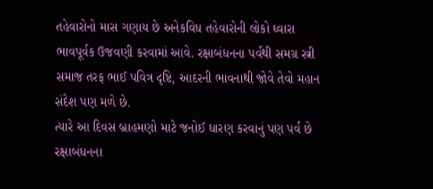તહેવારોનો માસ ગણાય છે અનેકવિધ તહેવારોની લોકો ધ્વારા ભાવપૂર્વક ઉજવણી કરવામાં આવે. રક્ષાબંધનના પર્વથી સમગ્ર સ્ત્રી સમાજ તરફ ભાઈ પવિત્ર દૃષ્ટિ, આદરની ભાવનાથી જોવે તેવો મહાન સંદેશ પણ મળે છે.
ત્યારે આ દિવસ બ્રાહમણો માટે જનોઈ ધારણ કરવાનું પણ પર્વ છે રક્ષાબંધનના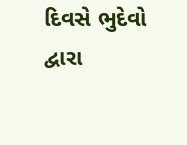દિવસે ભુદેવો દ્વારા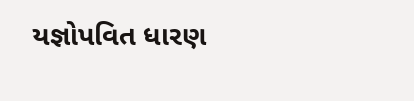યજ્ઞોપવિત ધારણ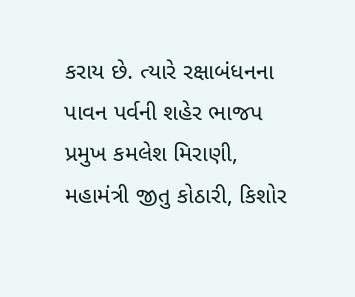કરાય છે. ત્યારે રક્ષાબંધનના પાવન પર્વની શહેર ભાજપ પ્રમુખ કમલેશ મિરાણી, મહામંત્રી જીતુ કોઠારી, કિશોર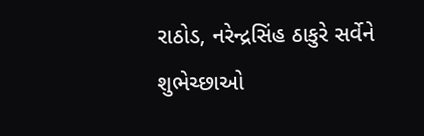રાઠોડ, નરેન્દ્રસિંહ ઠાકુરે સર્વેને શુભેચ્છાઓ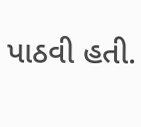પાઠવી હતી.